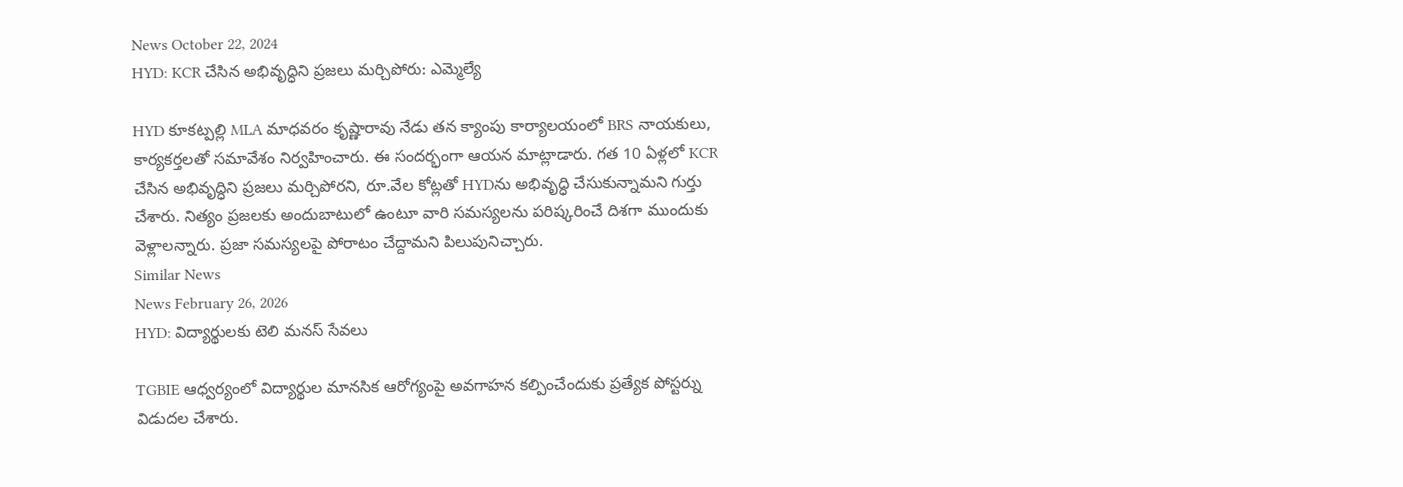News October 22, 2024
HYD: KCR చేసిన అభివృద్ధిని ప్రజలు మర్చిపోరు: ఎమ్మెల్యే

HYD కూకట్పల్లి MLA మాధవరం కృష్ణారావు నేడు తన క్యాంపు కార్యాలయంలో BRS నాయకులు, కార్యకర్తలతో సమావేశం నిర్వహించారు. ఈ సందర్భంగా ఆయన మాట్లాడారు. గత 10 ఏళ్లలో KCR చేసిన అభివృద్ధిని ప్రజలు మర్చిపోరని, రూ.వేల కోట్లతో HYDను అభివృద్ధి చేసుకున్నామని గుర్తు చేశారు. నిత్యం ప్రజలకు అందుబాటులో ఉంటూ వారి సమస్యలను పరిష్కరించే దిశగా ముందుకు వెళ్లాలన్నారు. ప్రజా సమస్యలపై పోరాటం చేద్దామని పిలుపునిచ్చారు.
Similar News
News February 26, 2026
HYD: విద్యార్థులకు టెలి మనస్ సేవలు

TGBIE ఆధ్వర్యంలో విద్యార్థుల మానసిక ఆరోగ్యంపై అవగాహన కల్పించేందుకు ప్రత్యేక పోస్టర్ను విడుదల చేశారు.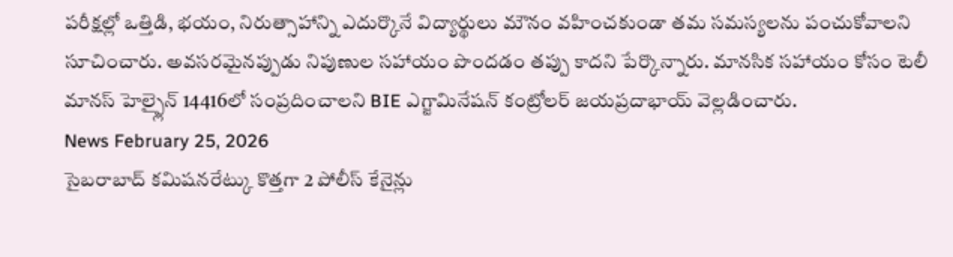పరీక్షల్లో ఒత్తిడి, భయం, నిరుత్సాహాన్ని ఎదుర్కొనే విద్యార్థులు మౌనం వహించకుండా తమ సమస్యలను పంచుకోవాలని సూచించారు. అవసరమైనప్పుడు నిపుణుల సహాయం పొందడం తప్పు కాదని పేర్కొన్నారు. మానసిక సహాయం కోసం టెలీ మానస్ హెల్ప్లైన్ 14416లో సంప్రదించాలని BIE ఎగ్జామినేషన్ కంట్రోలర్ జయప్రదాభాయ్ వెల్లడించారు.
News February 25, 2026
సైబరాబాద్ కమిషనరేట్కు కొత్తగా 2 పోలీస్ కేనైన్లు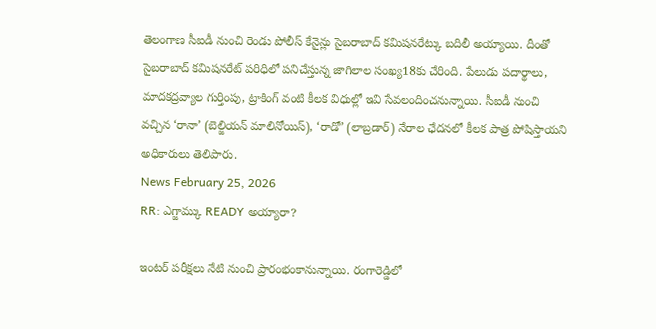తెలంగాణ సీఐడీ నుంచి రెండు పోలీస్ కేనైన్లు సైబరాబాద్ కమిషనరేట్కు బదిలీ అయ్యాయి. దీంతో సైబరాబాద్ కమిషనరేట్ పరిధిలో పనిచేస్తున్న జాగిలాల సంఖ్య18కు చేరింది. పేలుడు పదార్థాలు, మాదకద్రవ్యాల గుర్తింపు, ట్రాకింగ్ వంటి కీలక విధుల్లో ఇవి సేవలందించనున్నాయి. సీఐడీ నుంచి వచ్చిన ‘రానా’ (బెల్జియన్ మాలినోయిస్), ‘రాడో’ (లాబ్రడార్) నేరాల ఛేదనలో కీలక పాత్ర పోషిస్తాయని అధికారులు తెలిపారు.
News February 25, 2026
RR: ఎగ్జామ్కు READY అయ్యారా?

ఇంటర్ పరీక్షలు నేటి నుంచి ప్రారంభంకానున్నాయి. రంగారెడ్డిలో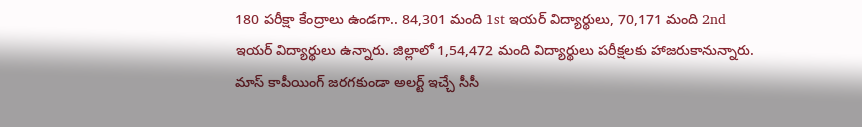180 పరీక్షా కేంద్రాలు ఉండగా.. 84,301 మంది 1st ఇయర్ విద్యార్థులు, 70,171 మంది 2nd ఇయర్ విద్యార్థులు ఉన్నారు. జిల్లాలో 1,54,472 మంది విద్యార్థులు పరీక్షలకు హాజరుకానున్నారు. మాస్ కాపీయింగ్ జరగకుండా అలర్ట్ ఇచ్చే సీసీ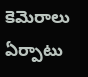కెమెరాలు ఏర్పాటు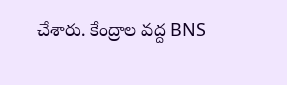చేశారు. కేంద్రాల వద్ద BNS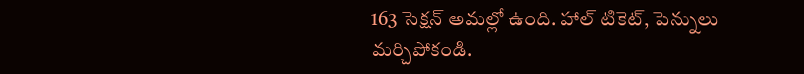163 సెక్షన్ అమల్లో ఉంది. హాల్ టికెట్, పెన్నులు మర్చిపోకండి.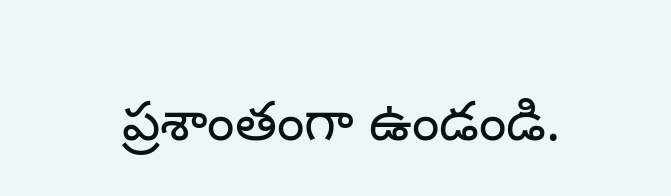ప్రశాంతంగా ఉండండి.